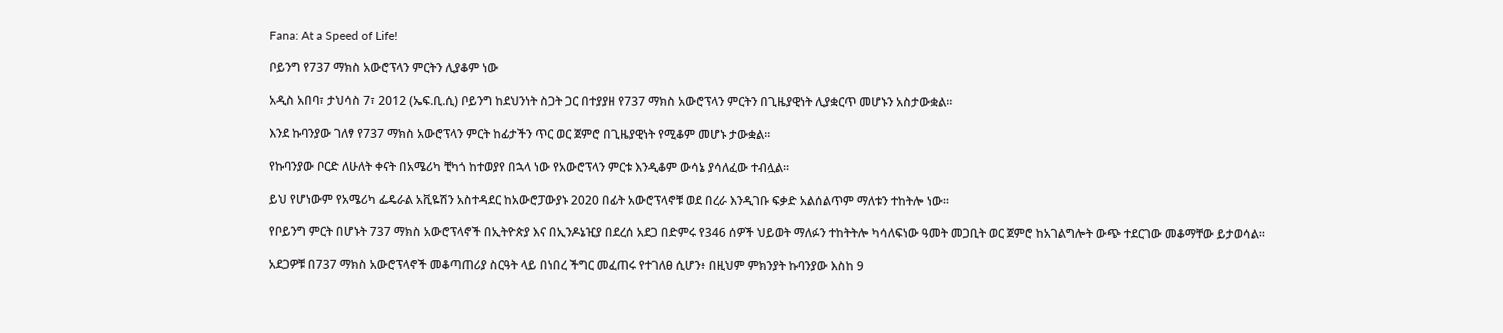Fana: At a Speed of Life!

ቦይንግ የ737 ማክስ አውሮፕላን ምርትን ሊያቆም ነው

አዲስ አበባ፣ ታህሳስ 7፣ 2012 (ኤፍ.ቢ.ሲ) ቦይንግ ከደህንነት ስጋት ጋር በተያያዘ የ737 ማክስ አውሮፕላን ምርትን በጊዜያዊነት ሊያቋርጥ መሆኑን አስታውቋል።

እንደ ኩባንያው ገለፃ የ737 ማክስ አውሮፕላን ምርት ከፊታችን ጥር ወር ጀምሮ በጊዜያዊነት የሚቆም መሆኑ ታውቋል።

የኩባንያው ቦርድ ለሁለት ቀናት በአሜሪካ ቺካጎ ከተወያየ በኋላ ነው የአውሮፕላን ምርቱ እንዲቆም ውሳኔ ያሳለፈው ተብሏል።

ይህ የሆነውም የአሜሪካ ፌዴራል አቪዬሽን አስተዳደር ከአውሮፓውያኑ 2020 በፊት አውሮፕላኖቹ ወደ በረራ እንዲገቡ ፍቃድ አልሰልጥም ማለቱን ተከትሎ ነው።

የቦይንግ ምርት በሆኑት 737 ማክስ አውሮፕላኖች በኢትዮጵያ እና በኢንዶኔዢያ በደረሰ አደጋ በድምሩ የ346 ሰዎች ህይወት ማለፉን ተከትትሎ ካሳለፍነው ዓመት መጋቢት ወር ጀምሮ ከአገልግሎት ውጭ ተደርገው መቆማቸው ይታወሳል።

አደጋዎቹ በ737 ማክስ አውሮፕላኖች መቆጣጠሪያ ስርዓት ላይ በነበረ ችግር መፈጠሩ የተገለፀ ሲሆን፥ በዚህም ምክንያት ኩባንያው እስከ 9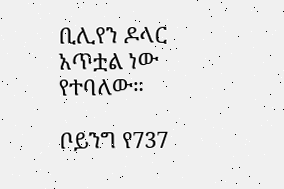ቢሊየን ዶላር አጥቷል ነው የተባለው።

ቦይንግ የ737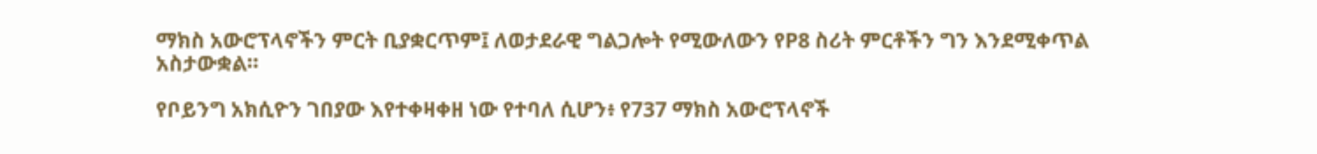ማክስ አውሮፕላኖችን ምርት ቢያቋርጥም፤ ለወታደራዊ ግልጋሎት የሚውለውን የP8 ስሪት ምርቶችን ግን እንደሚቀጥል አስታውቋል።

የቦይንግ አክሲዮን ገበያው እየተቀዛቀዘ ነው የተባለ ሲሆን፥ የ737 ማክስ አውሮፕላኖች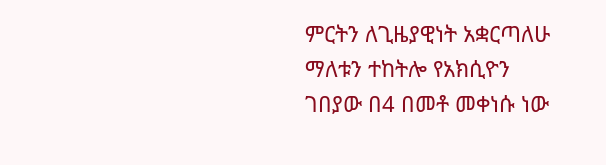ምርትን ለጊዜያዊነት አቋርጣለሁ ማለቱን ተከትሎ የአክሲዮን ገበያው በ4 በመቶ መቀነሱ ነው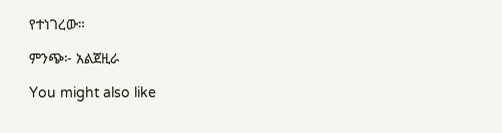የተነገረው።

ምንጭ፦ አልጀዚራ

You might also like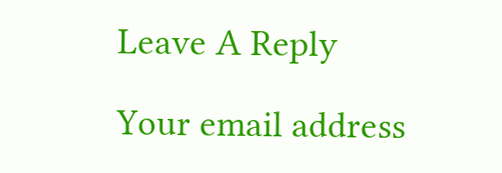Leave A Reply

Your email address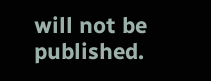will not be published.